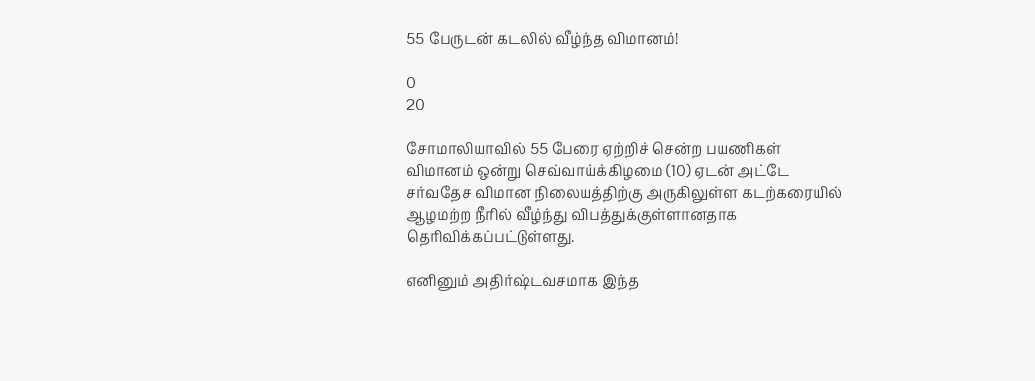55 பேருடன் கடலில் வீழ்ந்த விமானம்!

0
20

சோமாலியாவில் 55 பேரை ஏற்றிச் சென்ற பயணிகள் விமானம் ஒன்று செவ்வாய்க்கிழமை (10) ஏடன் அட்டே சர்வதேச விமான நிலையத்திற்கு அருகிலுள்ள கடற்கரையில் ஆழமற்ற நீரில் வீழ்ந்து விபத்துக்குள்ளானதாக தெரிவிக்கப்பட்டுள்ளது.

எனினும் அதிர்ஷ்டவசமாக இந்த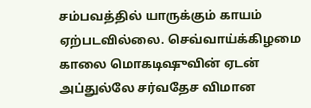சம்பவத்தில் யாருக்கும் காயம் ஏற்படவில்லை. செவ்வாய்க்கிழமை காலை மொகடிஷுவின் ஏடன் அப்துல்லே சர்வதேச விமான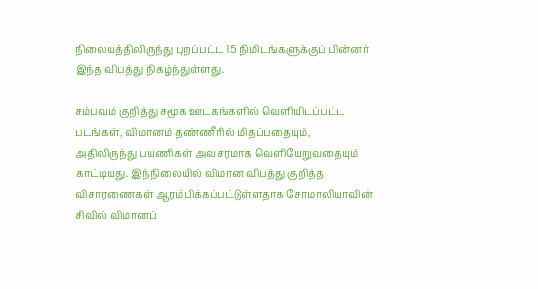நிலையத்திலிருந்து புறப்பட்ட 15 நிமிடங்களுக்குப் பின்னர் இந்த விபத்து நிகழ்ந்துள்ளது.

சம்பவம் குறித்து சமூக ஊடகங்களில் வெளியிடப்பட்ட படங்கள், விமானம் தண்ணீரில் மிதப்பதையும், அதிலிருந்து பயணிகள் அவசரமாக வெளியேறுவதையும் காட்டியது. இந்நிலையில் விமான விபத்து குறித்த விசாரணைகள் ஆரம்பிக்கப்பட்டுள்ளதாக சோமாலியாவின் சிவில் விமானப்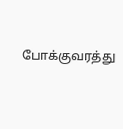போக்குவரத்து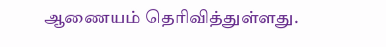ஆணையம் தெரிவித்துள்ளது.